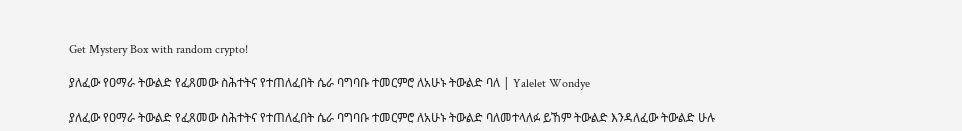Get Mystery Box with random crypto!

ያለፈው የዐማራ ትውልድ የፈጸመው ስሕተትና የተጠለፈበት ሴራ ባግባቡ ተመርምሮ ለአሁኑ ትውልድ ባለ | Yalelet Wondye

ያለፈው የዐማራ ትውልድ የፈጸመው ስሕተትና የተጠለፈበት ሴራ ባግባቡ ተመርምሮ ለአሁኑ ትውልድ ባለመተላለፉ ይኸም ትውልድ እንዳለፈው ትውልድ ሁሉ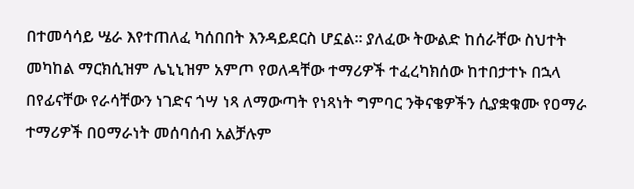በተመሳሳይ ሤራ እየተጠለፈ ካሰበበት እንዳይደርስ ሆኗል። ያለፈው ትውልድ ከሰራቸው ስህተት መካከል ማርክሲዝም ሌኒኒዝም አምጦ የወለዳቸው ተማሪዎች ተፈረካክሰው ከተበታተኑ በኋላ በየፊናቸው የራሳቸውን ነገድና ጎሣ ነጻ ለማውጣት የነጻነት ግምባር ንቅናቄዎችን ሲያቋቁሙ የዐማራ ተማሪዎች በዐማራነት መሰባሰብ አልቻሉም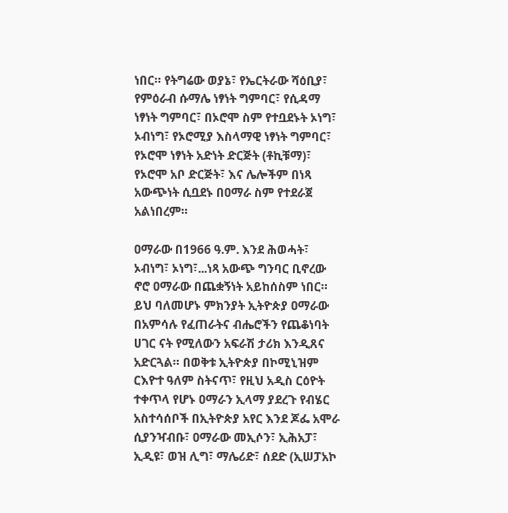ነበር። የትግሬው ወያኔ፣ የኤርትራው ሻዕቢያ፣ የምዕራብ ሱማሌ ነፃነት ግምባር፣ የሲዳማ ነፃነት ግምባር፣ በኦሮሞ ስም የተቧደኑት ኦነግ፣ ኦብነግ፣ የኦሮሚያ እስላማዊ ነፃነት ግምባር፣ የኦሮሞ ነፃነት አድነት ድርጅት (ቶኪቹማ)፣ የኦሮሞ አቦ ድርጅት፣ እና ሌሎችም በነጻ አውጭነት ሲቧደኑ በዐማራ ስም የተደራጀ አልነበረም።

ዐማራው በ1966 ዓ.ም. እንደ ሕወሓት፣ ኦብነግ፣ ኦነግ፣...ነጻ አውጭ ግንባር ቢኖረው ኖሮ ዐማራው በጨቋኝነት አይከሰስም ነበር። ይህ ባለመሆኑ ምክንያት ኢትዮጵያ ዐማራው በአምሳሉ የፈጠራትና ብሔሮችን የጨቆነባት ሀገር ናት የሚለውን አፍራሽ ታሪክ እንዲጸና አድርጓል። በወቅቱ ኢትዮጵያ በኮሚኒዝም ርእዮተ ዓለም ስትናጥ፣ የዚህ አዲስ ርዕዮት ተቀጥላ የሆኑ ዐማራን ኢላማ ያደረጉ የብሄር አስተሳሰቦች በኢትዮጵያ አየር እንደ ጆፌ አሞራ ሲያንዣብቡ፣ ዐማራው መኢሶን፣ ኢሕአፓ፣ ኢዲዩ፣ ወዝ ሊግ፣ ማሌሪድ፣ ሰደድ (ኢሠፓአኮ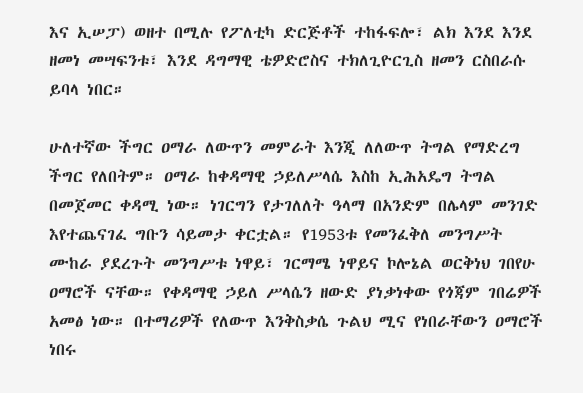እና ኢሠፓ) ወዘተ በሚሉ የፖለቲካ ድርጅቶች ተከፋፍሎ፣ ልክ እንደ እንደ ዘመነ መሣፍንቱ፣ እንደ ዳግማዊ ቴዎድሮስና ተክለጊዮርጊስ ዘመን ርስበራሱ ይባላ ነበር።

ሁለተኛው ችግር ዐማራ ለውጥን መምራት እንጂ ለለውጥ ትግል የማድረግ ችግር የለበትም። ዐማራ ከቀዳማዊ ኃይለሥላሴ እስከ ኢሕአዴግ ትግል በመጀመር ቀዳሚ ነው። ነገርግን የታገለለት ዓላማ በአንድም በሌላም መንገድ እየተጨናገፈ ግቡን ሳይመታ ቀርቷል። የ1953ቱ የመንፈቅለ መንግሥት ሙከራ ያደረጉት መንግሥቱ ነዋይ፣ ገርማሜ ነዋይና ኮሎኔል ወርቅነህ ገበየሁ ዐማሮች ናቸው። የቀዳማዊ ኃይለ ሥላሴን ዘውድ ያነቃነቀው የጎጃም ገበሬዎች አመፅ ነው። በተማሪዎች የለውጥ እንቅስቃሴ ጉልህ ሚና የነበራቸውን ዐማሮች ነበሩ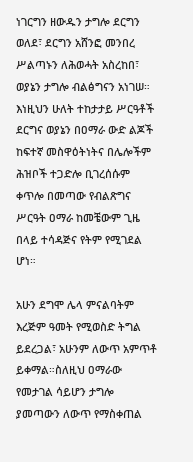ነገርግን ዘውዱን ታግሎ ደርግን ወለደ፣ ደርግን አሸንፎ መንበረ ሥልጣኑን ለሕወሓት አስረከበ፣ ወያኔን ታግሎ ብልፅግናን አነገሠ። እነዚህን ሁለት ተከታታይ ሥርዓቶች ደርግና ወያኔን በዐማራ ውድ ልጆች ከፍተኛ መስዋዕትነትና በሌሎችም ሕዝቦች ተጋድሎ ቢገረሰሱም ቀጥሎ በመጣው የብልጽግና ሥርዓት ዐማራ ከመቼውም ጊዜ በላይ ተሳዳጅና የትም የሚገደል ሆነ።

አሁን ደግሞ ሌላ ምናልባትም እረጅም ዓመት የሚወስድ ትግል ይደረጋል፣ አሁንም ለውጥ አምጥቶ ይቀማል።ስለዚህ ዐማራው የመታገል ሳይሆን ታግሎ ያመጣውን ለውጥ የማስቀጠል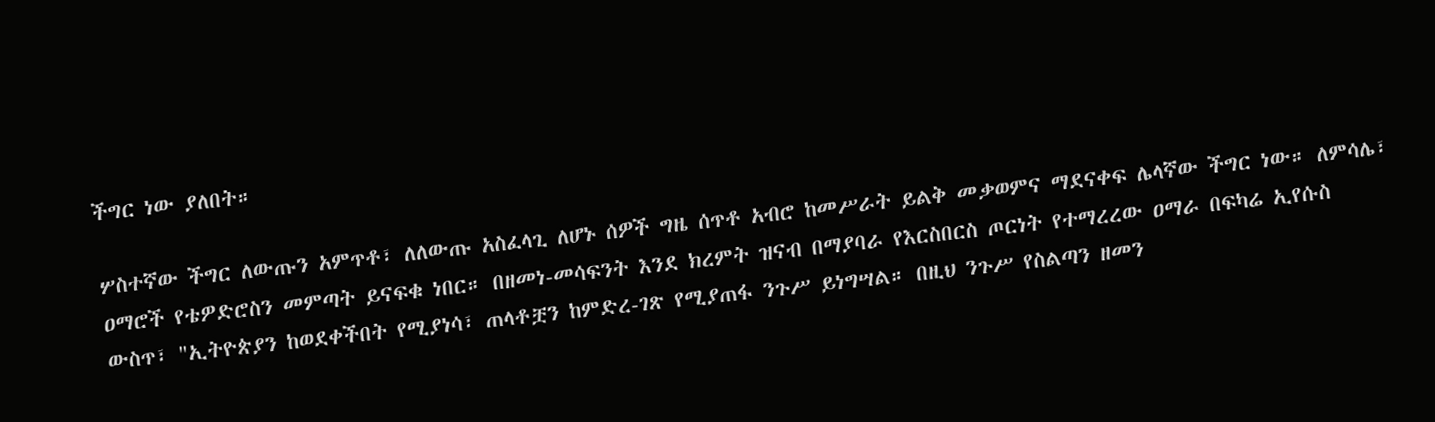ችግር ነው ያለበት።

ሦስተኛው ችግር ለውጡን አምጥቶ፣ ለለውጡ አስፈላጊ ለሆኑ ሰዎች ግዜ ሰጥቶ አብሮ ከመሥራት ይልቅ መቃወምና ማደናቀፍ ሌላኛው ችግር ነው። ለምሳሌ፣ ዐማሮች የቴዎድሮስን መምጣት ይናፍቁ ነበር። በዘመነ-መሳፍንት እንደ ክረምት ዝናብ በማያባራ የእርስበርስ ጦርነት የተማረረው ዐማራ በፍካሬ ኢየሱስ ውስጥ፣ "ኢትዮጵያን ከወደቀችበት የሚያነሳ፣ ጠላቶቿን ከምድረ-ገጽ የሚያጠፋ ንጉሥ ይነግሣል። በዚህ ንጉሥ የስልጣን ዘመን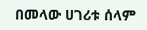በመላው ሀገሪቱ ሰላም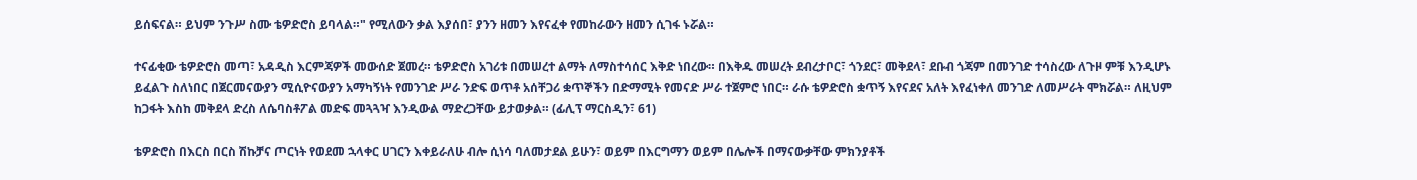ይሰፍናል። ይህም ንጉሥ ስሙ ቴዎድሮስ ይባላል።" የሚለውን ቃል እያሰበ፣ ያንን ዘመን እየናፈቀ የመከራውን ዘመን ሲገፋ ኑሯል።

ተናፊቂው ቴዎድሮስ መጣ፣ አዳዲስ እርምጃዎች መውሰድ ጀመረ። ቴዎድሮስ አገሪቱ በመሠረተ ልማት ለማስተሳሰር እቅድ ነበረው። በእቅዱ መሠረት ደብረታቦር፣ ጎንደር፣ መቅደላ፣ ደቡብ ጎጃም በመንገድ ተሳስረው ለጉዞ ምቹ እንዲሆኑ ይፈልጉ ስለነበር በጀርመናውያን ሚሲዮናውያን አማካኝነት የመንገድ ሥራ ንድፍ ወጥቶ አሰቸጋሪ ቋጥኞችን በድማሚት የመናድ ሥራ ተጀምሮ ነበር። ራሱ ቴዎድሮስ ቋጥኝ እየናደና አለት እየፈነቀለ መንገድ ለመሥራት ሞክሯል። ለዚህም ከጋፋት እስከ መቅደላ ድረስ ለሴባስቶፖል መድፍ መጓጓዣ እንዲውል ማድረጋቸው ይታወቃል። (ፊሊፕ ማርስዲን፣ 61)

ቴዎድሮስ በእርስ በርስ ሽኩቻና ጦርነት የወደመ ኋላቀር ሀገርን እቀይራለሁ ብሎ ሲነሳ ባለመታደል ይሁን፣ ወይም በእርግማን ወይም በሌሎች በማናውቃቸው ምክንያቶች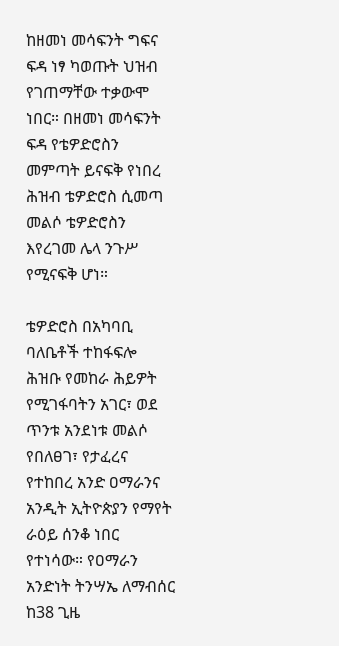ከዘመነ መሳፍንት ግፍና ፍዳ ነፃ ካወጡት ህዝብ የገጠማቸው ተቃውሞ ነበር። በዘመነ መሳፍንት ፍዳ የቴዎድሮስን መምጣት ይናፍቅ የነበረ ሕዝብ ቴዎድሮስ ሲመጣ መልሶ ቴዎድሮስን እየረገመ ሌላ ንጉሥ የሚናፍቅ ሆነ።

ቴዎድሮስ በአካባቢ ባለቤቶች ተከፋፍሎ ሕዝቡ የመከራ ሕይዎት የሚገፋባትን አገር፣ ወደ ጥንቱ አንደነቱ መልሶ የበለፀገ፣ የታፈረና የተከበረ አንድ ዐማራንና አንዲት ኢትዮጵያን የማየት ራዕይ ሰንቆ ነበር የተነሳው። የዐማራን አንድነት ትንሣኤ ለማብሰር ከ38 ጊዜ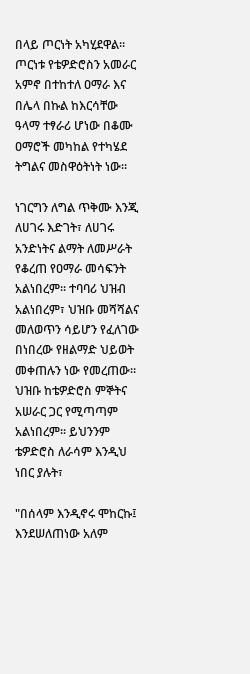በላይ ጦርነት አካሂደዋል። ጦርነቱ የቴዎድሮስን አመራር አምኖ በተከተለ ዐማራ እና በሌላ በኩል ከእርሳቸው ዓላማ ተፃራሪ ሆነው በቆሙ ዐማሮች መካከል የተካሄደ ትግልና መስዋዕትነት ነው።

ነገርግን ለግል ጥቅሙ እንጂ ለሀገሩ እድገት፣ ለሀገሩ አንድነትና ልማት ለመሥራት የቆረጠ የዐማራ መሳፍንት አልነበረም። ተባባሪ ህዝብ አልነበረም፣ ህዝቡ መሻሻልና መለወጥን ሳይሆን የፈለገው በነበረው የዘልማድ ህይወት መቀጠሉን ነው የመረጠው። ህዝቡ ከቴዎድሮስ ምኞትና አሠራር ጋር የሚጣጣም አልነበረም፡፡ ይህንንም ቴዎድሮስ ለራሳም እንዲህ ነበር ያሉት፣

"በሰላም እንዲኖሩ ሞከርኩ፤ እንደሠለጠነው አለም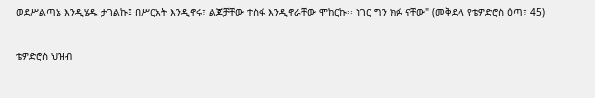ወደሥልጣኔ እንዲሄዱ ታገልኩ፤ በሥርአት እንዲኖሩ፣ ልጆቻቸው ተስፋ እንዲኖራቸው ሞከርኩ፡፡ ነገር ግን ክፉ ናቸው" (መቅደላ የቴዎድሮስ ዕጣ፣ 45)

ቴዎድሮስ ህዝብ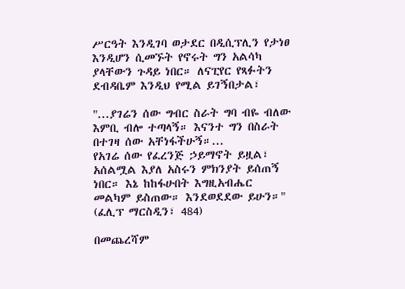ሥርዓት እንዲገባ ወታደር በዲሲፕሊን የታነፀ እንዲሆን ሲመኙት የኖሩት ግን አልሳካ ያላቸውን ጉዳይ ነበር። ለናፒየር የጻፉትን ደብዳቤም እንዲህ የሚል ይገኝበታል፣

"...ያገሬን ሰው ግብር ስራት ግባ ብዬ ብለው እምቢ ብሎ ተጣላኝ። እናንተ ግን በስራት በተገዛ ሰው አቸነፋችሁኝ።...
የአገሬ ሰው የፈረንጅ ኃይማኖት ይዟል፣ አሰልሟል እያለ አስሩን ምክንያት ይሰጠኝ ነበር። እኔ ከከፋሁበት እግዚአብሔር መልካም ይስጠው። እንደወደደው ይሁን።"
(ፈሊፕ ማርስዲን፣ 484)

በመጨረሻም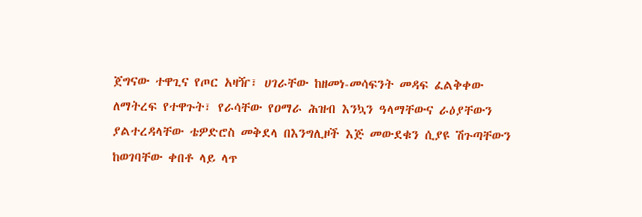ጀግናው ተዋጊና የጦር አዛዥ፣ ሀገራቸው ከዘመነ-መሳፍንት መዳፍ ፈልቅቀው ለማትረፍ የተዋጉት፣ የራሳቸው የዐማራ ሕዝብ እንኳን ዓላማቸውና ራዕያቸውን ያልተረዳላቸው ቴዎድሮስ መቅደላ በእንግሊዞች እጅ መውደቁን ሲያዩ ሽጉጣቸውን ከወገባቸው ቀበቶ ላይ ላጥ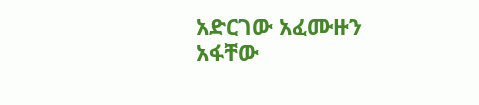አድርገው አፈሙዙን አፋቸው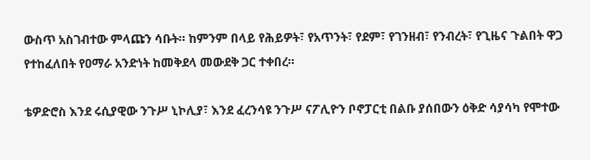ውስጥ አስገብተው ምላጩን ሳቡት። ከምንም በላይ የሕይዎት፣ የአጥንት፣ የደም፣ የገንዘብ፣ የንብረት፣ የጊዜና ጉልበት ዋጋ የተከፈለበት የዐማራ አንድነት ከመቅደላ መውደቅ ጋር ተቀበረ።

ቴዎድሮስ እንደ ሩሲያዊው ንጉሥ ኒኮሊያ፣ እንደ ፈረንሳዩ ንጉሥ ናፖሊዮን ቦኖፓርቲ በልቡ ያሰበውን ዕቅድ ሳያሳካ የሞተው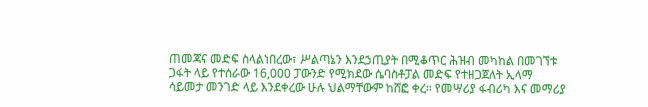ጠመጃና መድፍ ስላልነበረው፣ ሥልጣኔን እንደኃጢያት በሚቆጥር ሕዝብ መካከል በመገኘቱ ጋፋት ላይ የተሰራው 16,000 ፓውንድ የሚክደው ሴባስቶፓል መድፍ የተዘጋጀለት ኢላማ ሳይመታ መንገድ ላይ እንደቀረው ሁሉ ህልማቸውም ከሸፎ ቀረ። የመሣሪያ ፋብሪካ እና መማሪያ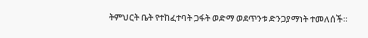ትምህርት ቤት የተከፈተባት ጋፋት ወድማ ወደጥንቱ ድንጋያማነት ተመለሰች።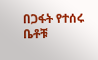በጋፋት የተሰሩ ቤቶቹ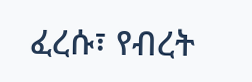ፈረሱ፣ የብረት